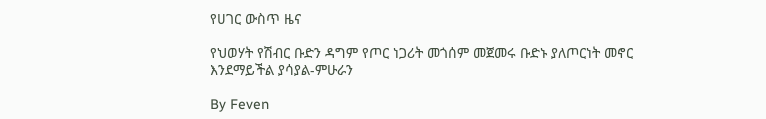የሀገር ውስጥ ዜና

የህወሃት የሽብር ቡድን ዳግም የጦር ነጋሪት መጎሰም መጀመሩ ቡድኑ ያለጦርነት መኖር እንደማይችል ያሳያል-ምሁራን

By Feven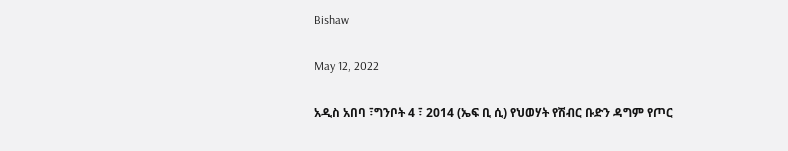Bishaw

May 12, 2022

አዲስ አበባ ፣ግንቦት 4 ፣ 2014 (ኤፍ ቢ ሲ) የህወሃት የሽብር ቡድን ዳግም የጦር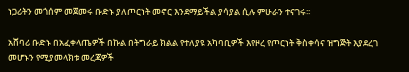ነጋሪትን መጎሰም መጀመሩ ቡድኑ ያለጦርነት መኖር እንደማይችል ያሳያል ሲሉ ምሁራን ተናገሩ፡፡

አሸባሪ ቡድኑ በአፈቀላጤዎች በኩል በትግራይ ክልል የተለያዩ አካባቢዎች እየዞረ የጦርነት ቅስቀሳና ዝግጅት እያደረገ መሆኑን የሚያመላክቱ መረጃዎች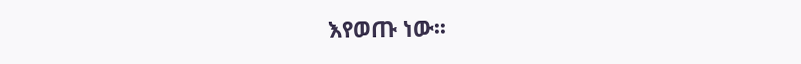እየወጡ ነው፡፡